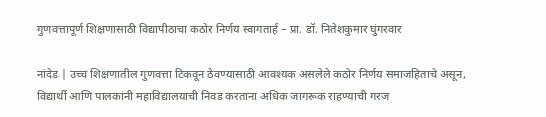गुणवत्तापूर्ण शिक्षणासाठी विद्यापीठाचा कठोर निर्णय स्वागतार्ह – प्रा. डॉ. नितेशकुमार घुंगरवार

नांदेड | उच्च शिक्षणातील गुणवत्ता टिकवून ठेवण्यासाठी आवश्यक असलेले कठोर निर्णय समाजहिताचे असून, विद्यार्थी आणि पालकांनी महाविद्यालयाची निवड करताना अधिक जागरूक राहण्याची गरज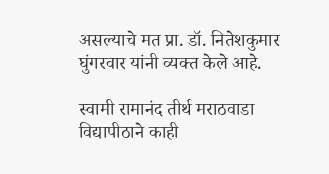असल्याचे मत प्रा. डॉ. नितेशकुमार घुंगरवार यांनी व्यक्त केले आहे.

स्वामी रामानंद तीर्थ मराठवाडा विद्यापीठाने काही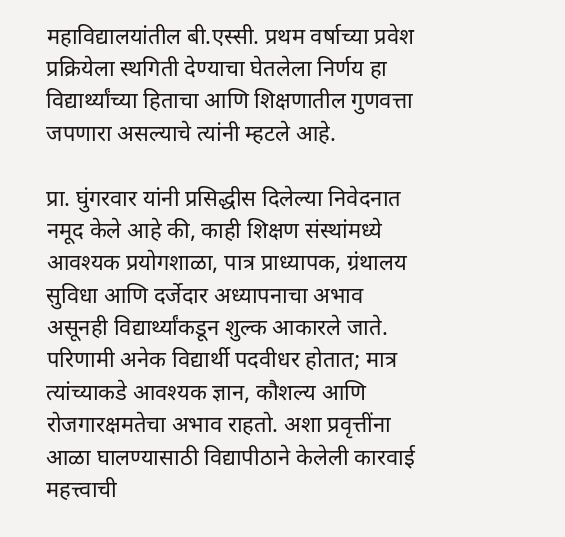महाविद्यालयांतील बी.एस्सी. प्रथम वर्षाच्या प्रवेश प्रक्रियेला स्थगिती देण्याचा घेतलेला निर्णय हा विद्यार्थ्यांच्या हिताचा आणि शिक्षणातील गुणवत्ता जपणारा असल्याचे त्यांनी म्हटले आहे.

प्रा. घुंगरवार यांनी प्रसिद्धीस दिलेल्या निवेदनात नमूद केले आहे की, काही शिक्षण संस्थांमध्ये आवश्यक प्रयोगशाळा, पात्र प्राध्यापक, ग्रंथालय सुविधा आणि दर्जेदार अध्यापनाचा अभाव असूनही विद्यार्थ्यांकडून शुल्क आकारले जाते. परिणामी अनेक विद्यार्थी पदवीधर होतात; मात्र त्यांच्याकडे आवश्यक ज्ञान, कौशल्य आणि रोजगारक्षमतेचा अभाव राहतो. अशा प्रवृत्तींना आळा घालण्यासाठी विद्यापीठाने केलेली कारवाई महत्त्वाची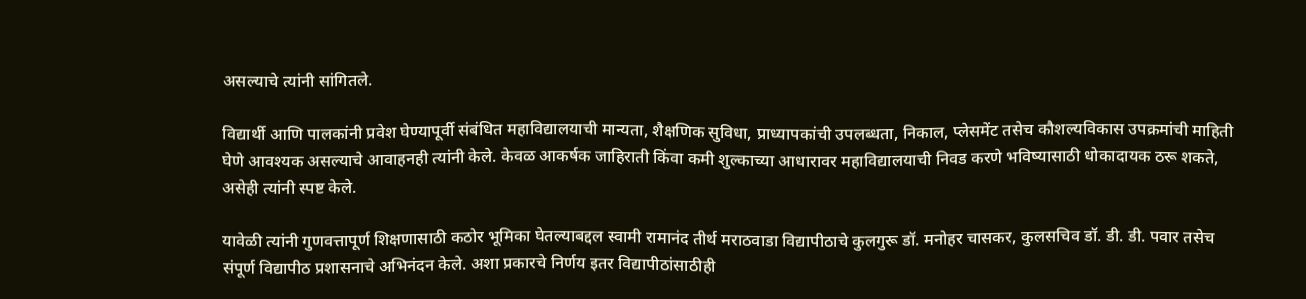असल्याचे त्यांनी सांगितले.

विद्यार्थी आणि पालकांनी प्रवेश घेण्यापूर्वी संबंधित महाविद्यालयाची मान्यता, शैक्षणिक सुविधा, प्राध्यापकांची उपलब्धता, निकाल, प्लेसमेंट तसेच कौशल्यविकास उपक्रमांची माहिती घेणे आवश्यक असल्याचे आवाहनही त्यांनी केले. केवळ आकर्षक जाहिराती किंवा कमी शुल्काच्या आधारावर महाविद्यालयाची निवड करणे भविष्यासाठी धोकादायक ठरू शकते, असेही त्यांनी स्पष्ट केले.

यावेळी त्यांनी गुणवत्तापूर्ण शिक्षणासाठी कठोर भूमिका घेतल्याबद्दल स्वामी रामानंद तीर्थ मराठवाडा विद्यापीठाचे कुलगुरू डॉ. मनोहर चासकर, कुलसचिव डॉ. डी. डी. पवार तसेच संपूर्ण विद्यापीठ प्रशासनाचे अभिनंदन केले. अशा प्रकारचे निर्णय इतर विद्यापीठांसाठीही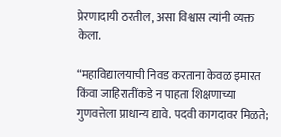प्रेरणादायी ठरतील, असा विश्वास त्यांनी व्यक्त केला.

“महाविद्यालयाची निवड करताना केवळ इमारत किंवा जाहिरातींकडे न पाहता शिक्षणाच्या गुणवत्तेला प्राधान्य द्यावे. पदवी कागदावर मिळते;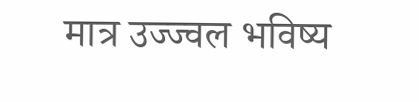मात्र उज्ज्वल भविष्य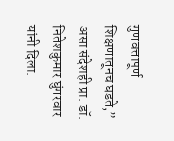गुणवत्तापूर्ण शिक्षणातूनच घडते,” असा संदेशही प्रा. डॉ. नितेशकुमार घुंगरवार यांनी दिला.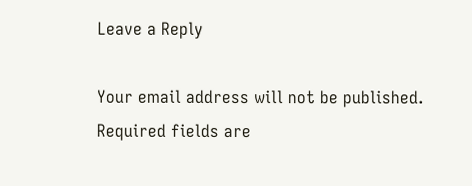Leave a Reply

Your email address will not be published. Required fields are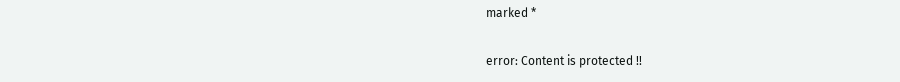marked *

error: Content is protected !!